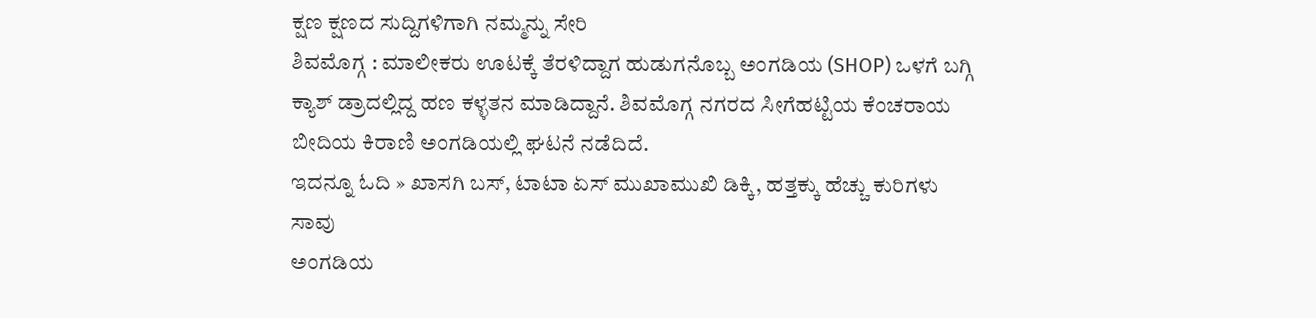ಕ್ಷಣ ಕ್ಷಣದ ಸುದ್ದಿಗಳಿಗಾಗಿ ನಮ್ಮನ್ನು ಸೇರಿ
ಶಿವಮೊಗ್ಗ : ಮಾಲೀಕರು ಊಟಕ್ಕೆ ತೆರಳಿದ್ದಾಗ ಹುಡುಗನೊಬ್ಬ ಅಂಗಡಿಯ (SHOP) ಒಳಗೆ ಬಗ್ಗಿ ಕ್ಯಾಶ್ ಡ್ರಾದಲ್ಲಿದ್ದ ಹಣ ಕಳ್ಳತನ ಮಾಡಿದ್ದಾನೆ. ಶಿವಮೊಗ್ಗ ನಗರದ ಸೀಗೆಹಟ್ಟಿಯ ಕೆಂಚರಾಯ ಬೀದಿಯ ಕಿರಾಣಿ ಅಂಗಡಿಯಲ್ಲಿ ಘಟನೆ ನಡೆದಿದೆ.
ಇದನ್ನೂ ಓದಿ » ಖಾಸಗಿ ಬಸ್, ಟಾಟಾ ಏಸ್ ಮುಖಾಮುಖಿ ಡಿಕ್ಕಿ, ಹತ್ತಕ್ಕು ಹೆಚ್ಚು ಕುರಿಗಳು ಸಾವು
ಅಂಗಡಿಯ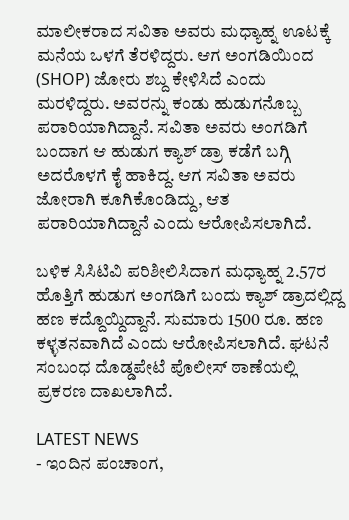ಮಾಲೀಕರಾದ ಸವಿತಾ ಅವರು ಮಧ್ಯಾಹ್ನ ಊಟಕ್ಕೆ ಮನೆಯ ಒಳಗೆ ತೆರಳಿದ್ದರು. ಆಗ ಅಂಗಡಿಯಿಂದ (SHOP) ಜೋರು ಶಬ್ದ ಕೇಳಿಸಿದೆ ಎಂದು ಮರಳಿದ್ದರು. ಅವರನ್ನು ಕಂಡು ಹುಡುಗನೊಬ್ಬ ಪರಾರಿಯಾಗಿದ್ದಾನೆ. ಸವಿತಾ ಅವರು ಅಂಗಡಿಗೆ ಬಂದಾಗ ಆ ಹುಡುಗ ಕ್ಯಾಶ್ ಡ್ರಾ ಕಡೆಗೆ ಬಗ್ಗಿ ಅದರೊಳಗೆ ಕೈ ಹಾಕಿದ್ದ. ಆಗ ಸವಿತಾ ಅವರು ಜೋರಾಗಿ ಕೂಗಿಕೊಂಡಿದ್ದು, ಆತ ಪರಾರಿಯಾಗಿದ್ದಾನೆ ಎಂದು ಆರೋಪಿಸಲಾಗಿದೆ.

ಬಳಿಕ ಸಿಸಿಟಿವಿ ಪರಿಶೀಲಿಸಿದಾಗ ಮಧ್ಯಾಹ್ನ 2.57ರ ಹೊತ್ತಿಗೆ ಹುಡುಗ ಅಂಗಡಿಗೆ ಬಂದು ಕ್ಯಾಶ್ ಡ್ರಾದಲ್ಲಿದ್ದ ಹಣ ಕದ್ದೊಯ್ದಿದ್ದಾನೆ. ಸುಮಾರು 1500 ರೂ. ಹಣ ಕಳ್ಳತನವಾಗಿದೆ ಎಂದು ಆರೋಪಿಸಲಾಗಿದೆ. ಘಟನೆ ಸಂಬಂಧ ದೊಡ್ಡಪೇಟೆ ಪೊಲೀಸ್ ಠಾಣೆಯಲ್ಲಿ ಪ್ರಕರಣ ದಾಖಲಾಗಿದೆ.

LATEST NEWS
- ಇಂದಿನ ಪಂಚಾಂಗ,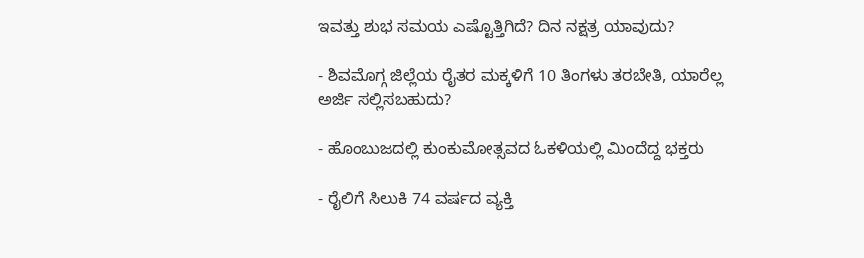ಇವತ್ತು ಶುಭ ಸಮಯ ಎಷ್ಟೊತ್ತಿಗಿದೆ? ದಿನ ನಕ್ಷತ್ರ ಯಾವುದು?

- ಶಿವಮೊಗ್ಗ ಜಿಲ್ಲೆಯ ರೈತರ ಮಕ್ಕಳಿಗೆ 10 ತಿಂಗಳು ತರಬೇತಿ, ಯಾರೆಲ್ಲ ಅರ್ಜಿ ಸಲ್ಲಿಸಬಹುದು?

- ಹೊಂಬುಜದಲ್ಲಿ ಕುಂಕುಮೋತ್ಸವದ ಓಕಳಿಯಲ್ಲಿ ಮಿಂದೆದ್ದ ಭಕ್ತರು

- ರೈಲಿಗೆ ಸಿಲುಕಿ 74 ವರ್ಷದ ವ್ಯಕ್ತಿ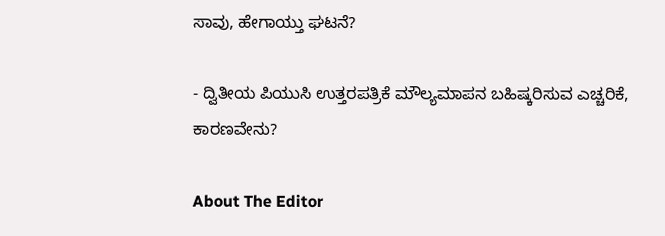ಸಾವು, ಹೇಗಾಯ್ತು ಘಟನೆ?

- ದ್ವಿತೀಯ ಪಿಯುಸಿ ಉತ್ತರಪತ್ರಿಕೆ ಮೌಲ್ಯಮಾಪನ ಬಹಿಷ್ಕರಿಸುವ ಎಚ್ಚರಿಕೆ, ಕಾರಣವೇನು?

About The Editor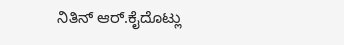ನಿತಿನ್ ಆರ್.ಕೈದೊಟ್ಲು